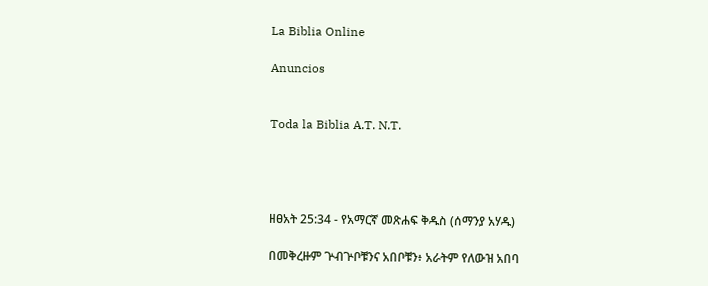La Biblia Online

Anuncios


Toda la Biblia A.T. N.T.




ዘፀአት 25:34 - የአማርኛ መጽሐፍ ቅዱስ (ሰማንያ አሃዱ)

በመቅረዙም ጕብጕቦቹንና አበቦቹን፥ አራትም የለውዝ አበባ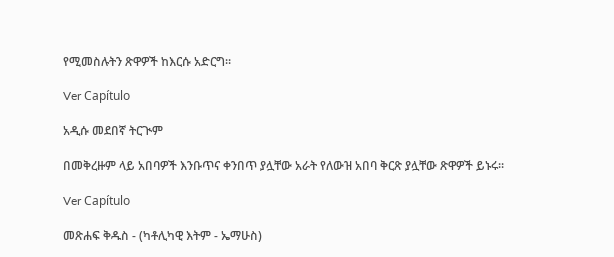የሚመስሉትን ጽዋዎች ከእርሱ አድርግ።

Ver Capítulo

አዲሱ መደበኛ ትርጒም

በመቅረዙም ላይ አበባዎች እንቡጥና ቀንበጥ ያሏቸው አራት የለውዝ አበባ ቅርጽ ያሏቸው ጽዋዎች ይኑሩ።

Ver Capítulo

መጽሐፍ ቅዱስ - (ካቶሊካዊ እትም - ኤማሁስ)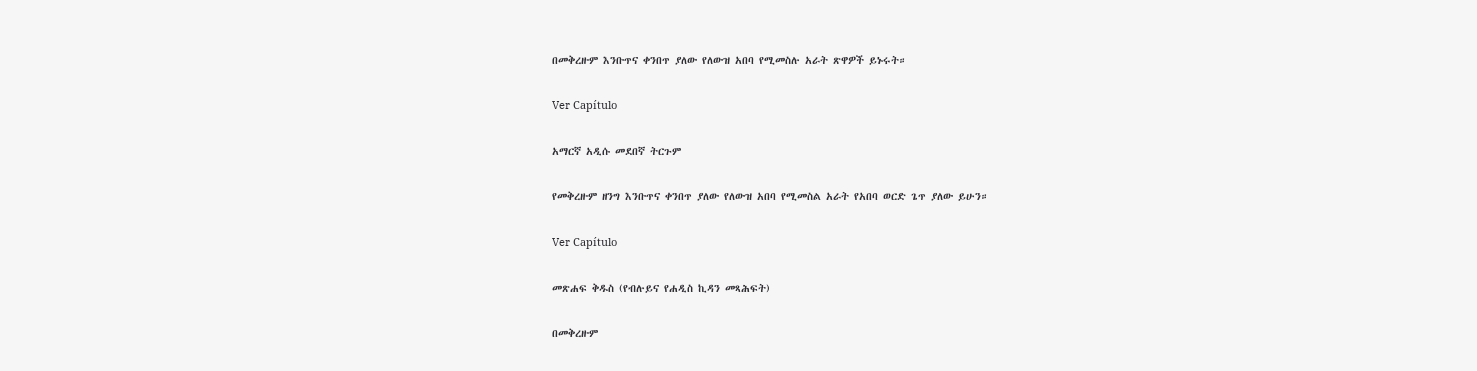በመቅረዙም እንቡጥና ቀንበጥ ያለው የለውዝ አበባ የሚመስሉ አራት ጽዋዎች ይኑሩት።

Ver Capítulo

አማርኛ አዲሱ መደበኛ ትርጉም

የመቅረዙም ዘንግ እንቡጥና ቀንበጥ ያለው የለውዝ አበባ የሚመስል አራት የአበባ ወርድ ጌጥ ያለው ይሁን።

Ver Capítulo

መጽሐፍ ቅዱስ (የብሉይና የሐዲስ ኪዳን መጻሕፍት)

በመቅረዙም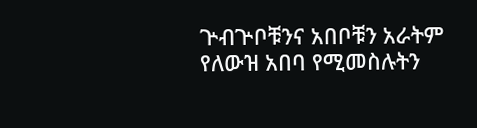ጕብጕቦቹንና አበቦቹን አራትም የለውዝ አበባ የሚመስሉትን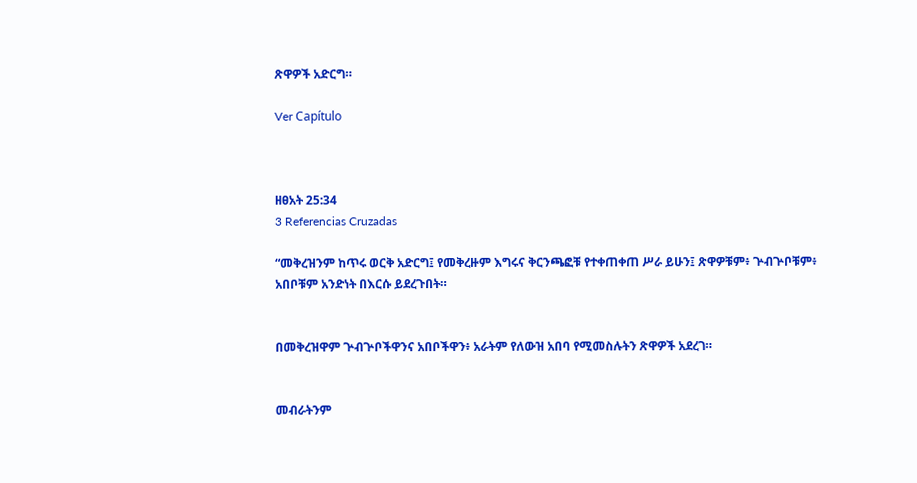ጽዋዎች አድርግ።

Ver Capítulo



ዘፀአት 25:34
3 Referencias Cruzadas

“መቅረዝንም ከጥሩ ወርቅ አድርግ፤ የመቅረዙም እግሩና ቅርንጫፎቹ የተቀጠቀጠ ሥራ ይሁን፤ ጽዋዎቹም፥ ጕብጕቦቹም፥ አበቦቹም አንድነት በእርሱ ይደረጉበት።


በመቅረዝዋም ጕብጕቦችዋንና አበቦችዋን፥ አራትም የለውዝ አበባ የሚመስሉትን ጽዋዎች አደረገ።


መብራትንም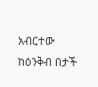አብርተው ከዕንቅብ በታች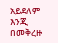አይደለም እንጂ በመቅረዙ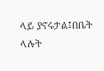ላይ ያኖሩታል፤በቤት ላሉት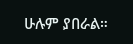ሁሉም ያበራል።